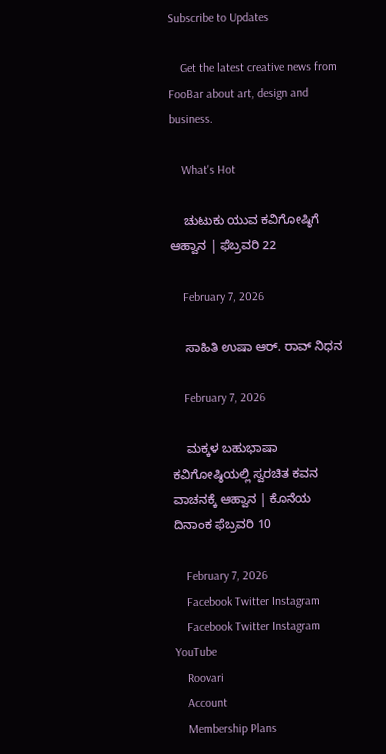Subscribe to Updates

    Get the latest creative news from FooBar about art, design and business.

    What's Hot

    ಚುಟುಕು ಯುವ ಕವಿಗೋಷ್ಠಿಗೆ ಆಹ್ವಾನ | ಫೆಬ್ರವರಿ 22

    February 7, 2026

    ಸಾಹಿತಿ ಉಷಾ ಆರ್. ರಾವ್ ನಿಧನ

    February 7, 2026

    ಮಕ್ಕಳ ಬಹುಭಾಷಾ ಕವಿಗೋಷ್ಠಿಯಲ್ಲಿ ಸ್ವರಚಿತ ಕವನ ವಾಚನಕ್ಕೆ ಆಹ್ವಾನ | ಕೊನೆಯ ದಿನಾಂಕ ಫೆಬ್ರವರಿ 10

    February 7, 2026
    Facebook Twitter Instagram
    Facebook Twitter Instagram YouTube
    Roovari
    Account
    Membership Plans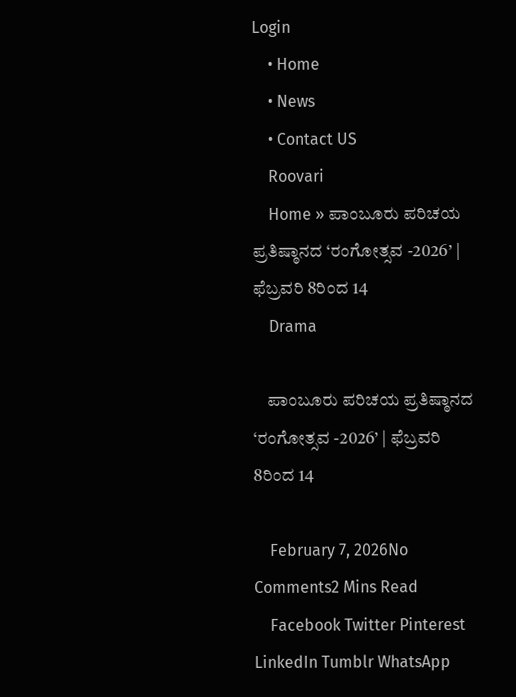Login
    • Home
    • News
    • Contact US
    Roovari
    Home » ಪಾಂಬೂರು ಪರಿಚಯ ಪ್ರತಿಷ್ಠಾನದ ‘ರಂಗೋತ್ಸವ -2026’ | ಫೆಬ್ರವರಿ 8ರಿಂದ 14
    Drama

    ಪಾಂಬೂರು ಪರಿಚಯ ಪ್ರತಿಷ್ಠಾನದ ‘ರಂಗೋತ್ಸವ -2026’ | ಫೆಬ್ರವರಿ 8ರಿಂದ 14

    February 7, 2026No Comments2 Mins Read
    Facebook Twitter Pinterest LinkedIn Tumblr WhatsApp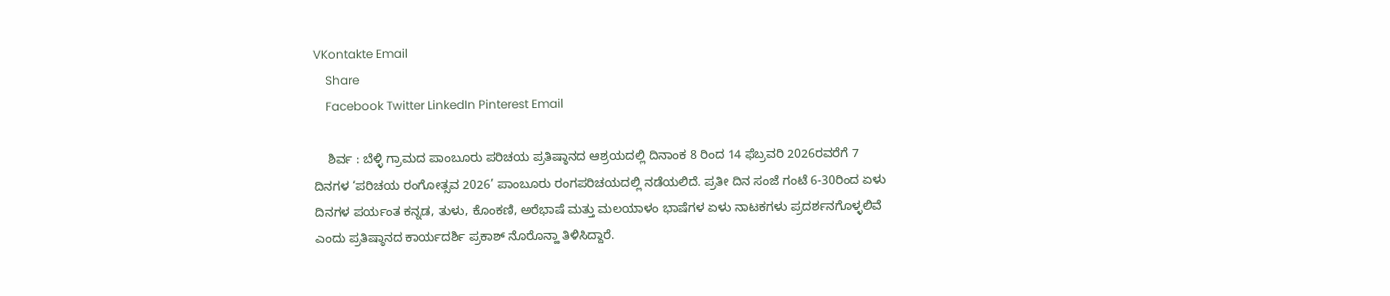VKontakte Email
    Share
    Facebook Twitter LinkedIn Pinterest Email

    ಶಿರ್ವ : ಬೆಳ್ಳಿ ಗ್ರಾಮದ ಪಾಂಬೂರು ಪರಿಚಯ ಪ್ರತಿಷ್ಠಾನದ ಆಶ್ರಯದಲ್ಲಿ ದಿನಾಂಕ 8 ರಿಂದ 14 ಫೆಬ್ರವರಿ 2026ರವರೆಗೆ 7 ದಿನಗಳ ‘ಪರಿಚಯ ರಂಗೋತ್ಸವ 2026’ ಪಾಂಬೂರು ರಂಗಪರಿಚಯದಲ್ಲಿ ನಡೆಯಲಿದೆ. ಪ್ರತೀ ದಿನ ಸಂಜೆ ಗಂಟೆ 6-30ರಿಂದ ಏಳು ದಿನಗಳ ಪರ್ಯಂತ ಕನ್ನಡ, ತುಳು, ಕೊಂಕಣಿ, ಅರೆಭಾಷೆ ಮತ್ತು ಮಲಯಾಳಂ ಭಾಷೆಗಳ ಏಳು ನಾಟಕಗಳು ಪ್ರದರ್ಶನಗೊಳ್ಳಲಿವೆ ಎಂದು ಪ್ರತಿಷ್ಠಾನದ ಕಾರ್ಯದರ್ಶಿ ಪ್ರಕಾಶ್ ನೊರೊನ್ಹಾ ತಿಳಿಸಿದ್ದಾರೆ.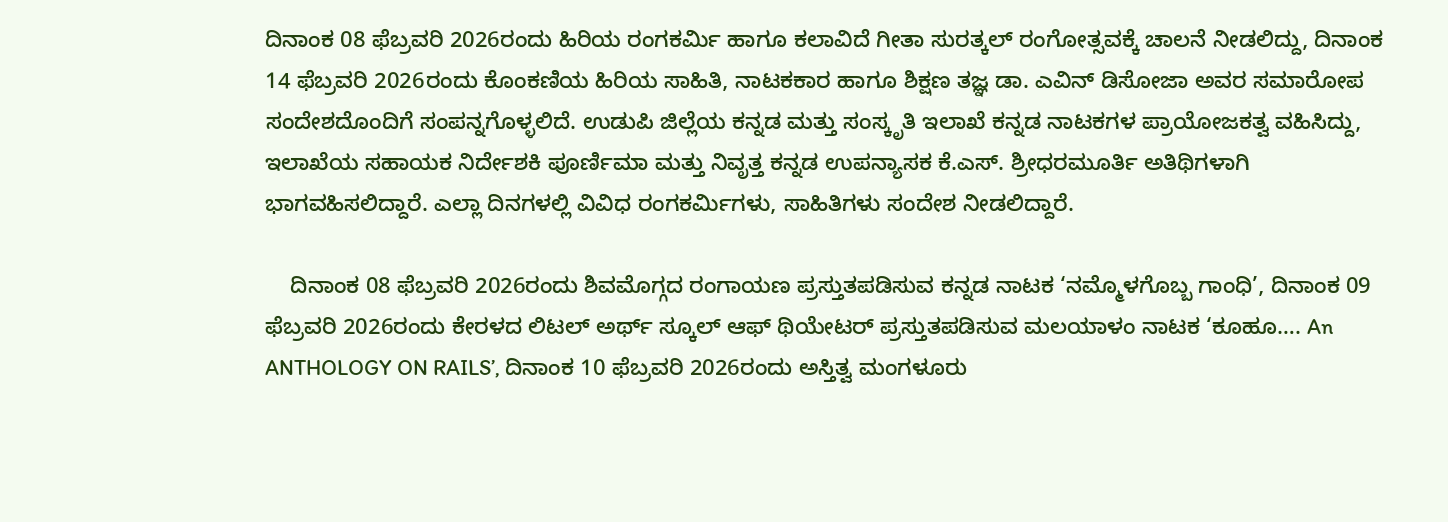ದಿನಾಂಕ 08 ಫೆಬ್ರವರಿ 2026ರಂದು ಹಿರಿಯ ರಂಗಕರ್ಮಿ ಹಾಗೂ ಕಲಾವಿದೆ ಗೀತಾ ಸುರತ್ಕಲ್ ರಂಗೋತ್ಸವಕ್ಕೆ ಚಾಲನೆ ನೀಡಲಿದ್ದು, ದಿನಾಂಕ 14 ಫೆಬ್ರವರಿ 2026ರಂದು ಕೊಂಕಣಿಯ ಹಿರಿಯ ಸಾಹಿತಿ, ನಾಟಕಕಾರ ಹಾಗೂ ಶಿಕ್ಷಣ ತಜ್ಞ ಡಾ. ಎವಿನ್ ಡಿಸೋಜಾ ಅವರ ಸಮಾರೋಪ ಸಂದೇಶದೊಂದಿಗೆ ಸಂಪನ್ನಗೊಳ್ಳಲಿದೆ. ಉಡುಪಿ ಜಿಲ್ಲೆಯ ಕನ್ನಡ ಮತ್ತು ಸಂಸ್ಕೃತಿ ಇಲಾಖೆ ಕನ್ನಡ ನಾಟಕಗಳ ಪ್ರಾಯೋಜಕತ್ವ ವಹಿಸಿದ್ದು, ಇಲಾಖೆಯ ಸಹಾಯಕ ನಿರ್ದೇಶಕಿ ಪೂರ್ಣಿಮಾ ಮತ್ತು ನಿವೃತ್ತ ಕನ್ನಡ ಉಪನ್ಯಾಸಕ ಕೆ.ಎಸ್. ಶ್ರೀಧರಮೂರ್ತಿ ಅತಿಥಿಗಳಾಗಿ ಭಾಗವಹಿಸಲಿದ್ದಾರೆ. ಎಲ್ಲಾ ದಿನಗಳಲ್ಲಿ ವಿವಿಧ ರಂಗಕರ್ಮಿಗಳು, ಸಾಹಿತಿಗಳು ಸಂದೇಶ ನೀಡಲಿದ್ದಾರೆ.

    ದಿನಾಂಕ 08 ಫೆಬ್ರವರಿ 2026ರಂದು ಶಿವಮೊಗ್ಗದ ರಂಗಾಯಣ ಪ್ರಸ್ತುತಪಡಿಸುವ ಕನ್ನಡ ನಾಟಕ ‘ನಮ್ಮೊಳಗೊಬ್ಬ ಗಾಂಧಿ’, ದಿನಾಂಕ 09 ಫೆಬ್ರವರಿ 2026ರಂದು ಕೇರಳದ ಲಿಟಲ್ ಅರ್ಥ್ ಸ್ಕೂಲ್ ಆಫ್ ಥಿಯೇಟ‌ರ್ ಪ್ರಸ್ತುತಪಡಿಸುವ ಮಲಯಾಳಂ ನಾಟಕ ‘ಕೂಹೂ…. An ANTHOLOGY ON RAILS’, ದಿನಾಂಕ 10 ಫೆಬ್ರವರಿ 2026ರಂದು ಅಸ್ತಿತ್ವ ಮಂಗಳೂರು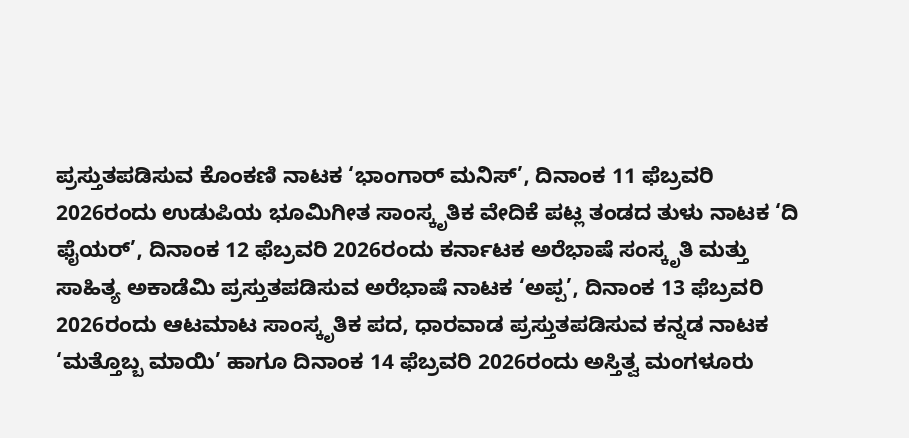ಪ್ರಸ್ತುತಪಡಿಸುವ ಕೊಂಕಣಿ ನಾಟಕ ‘ಭಾಂಗಾರ್ ಮನಿಸ್’, ದಿನಾಂಕ 11 ಫೆಬ್ರವರಿ 2026ರಂದು ಉಡುಪಿಯ ಭೂಮಿಗೀತ ಸಾಂಸ್ಕೃತಿಕ ವೇದಿಕೆ ಪಟ್ಲ ತಂಡದ ತುಳು ನಾಟಕ ‘ದಿ ಫೈಯರ್’, ದಿನಾಂಕ 12 ಫೆಬ್ರವರಿ 2026ರಂದು ಕರ್ನಾಟಕ ಅರೆಭಾಷೆ ಸಂಸ್ಕೃತಿ ಮತ್ತು ಸಾಹಿತ್ಯ ಅಕಾಡೆಮಿ ಪ್ರಸ್ತುತಪಡಿಸುವ ಅರೆಭಾಷೆ ನಾಟಕ ‘ಅಪ್ಪ’, ದಿನಾಂಕ 13 ಫೆಬ್ರವರಿ 2026ರಂದು ಆಟಮಾಟ ಸಾಂಸ್ಕೃತಿಕ ಪದ, ಧಾರವಾಡ ಪ್ರಸ್ತುತಪಡಿಸುವ ಕನ್ನಡ ನಾಟಕ ‘ಮತ್ತೊಬ್ಬ ಮಾಯಿ’ ಹಾಗೂ ದಿನಾಂಕ 14 ಫೆಬ್ರವರಿ 2026ರಂದು ಅಸ್ತಿತ್ವ ಮಂಗಳೂರು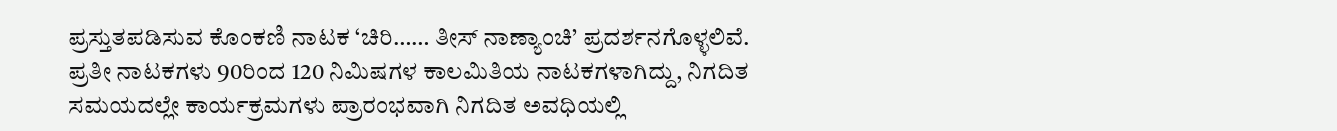ಪ್ರಸ್ತುತಪಡಿಸುವ ಕೊಂಕಣಿ ನಾಟಕ ‘ಚಿರಿ…… ತೀಸ್ ನಾಣ್ಯಾಂಚಿ’ ಪ್ರದರ್ಶನಗೊಳ್ಳಲಿವೆ. ಪ್ರತೀ ನಾಟಕಗಳು 90ರಿಂದ 120 ನಿಮಿಷಗಳ ಕಾಲಮಿತಿಯ ನಾಟಕಗಳಾಗಿದ್ದು, ನಿಗದಿತ ಸಮಯದಲ್ಲೇ ಕಾರ್ಯಕ್ರಮಗಳು ಪ್ರಾರಂಭವಾಗಿ ನಿಗದಿತ ಅವಧಿಯಲ್ಲಿ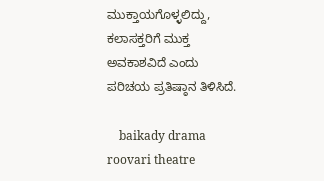ಮುಕ್ತಾಯಗೊಳ್ಳಲಿದ್ದು, ಕಲಾಸಕ್ತರಿಗೆ ಮುಕ್ತ ಅವಕಾಶವಿದೆ ಎಂದು ಪರಿಚಯ ಪ್ರತಿಷ್ಠಾನ ತಿಳಿಸಿದೆ.

    baikady drama roovari theatre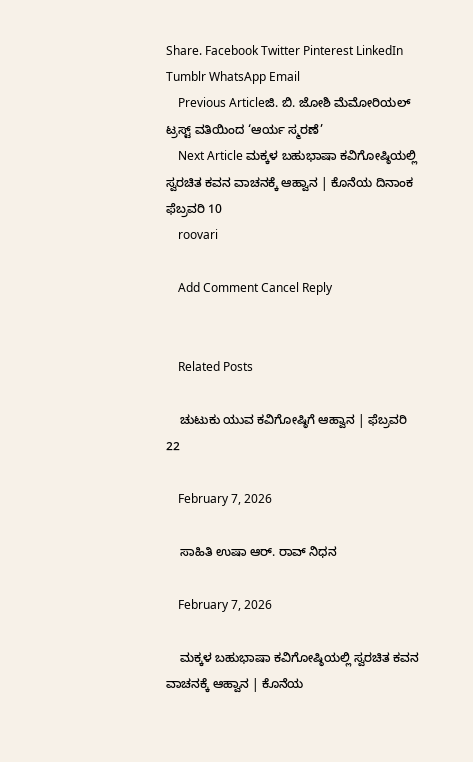Share. Facebook Twitter Pinterest LinkedIn Tumblr WhatsApp Email
    Previous Articleಜಿ. ಬಿ. ಜೋಶಿ ಮೆಮೋರಿಯಲ್ ಟ್ರಸ್ಟ್ ವತಿಯಿಂದ ‘ಆರ್ಯ ಸ್ಮರಣೆ’
    Next Article ಮಕ್ಕಳ ಬಹುಭಾಷಾ ಕವಿಗೋಷ್ಠಿಯಲ್ಲಿ ಸ್ವರಚಿತ ಕವನ ವಾಚನಕ್ಕೆ ಆಹ್ವಾನ | ಕೊನೆಯ ದಿನಾಂಕ ಫೆಬ್ರವರಿ 10
    roovari

    Add Comment Cancel Reply


    Related Posts

    ಚುಟುಕು ಯುವ ಕವಿಗೋಷ್ಠಿಗೆ ಆಹ್ವಾನ | ಫೆಬ್ರವರಿ 22

    February 7, 2026

    ಸಾಹಿತಿ ಉಷಾ ಆರ್. ರಾವ್ ನಿಧನ

    February 7, 2026

    ಮಕ್ಕಳ ಬಹುಭಾಷಾ ಕವಿಗೋಷ್ಠಿಯಲ್ಲಿ ಸ್ವರಚಿತ ಕವನ ವಾಚನಕ್ಕೆ ಆಹ್ವಾನ | ಕೊನೆಯ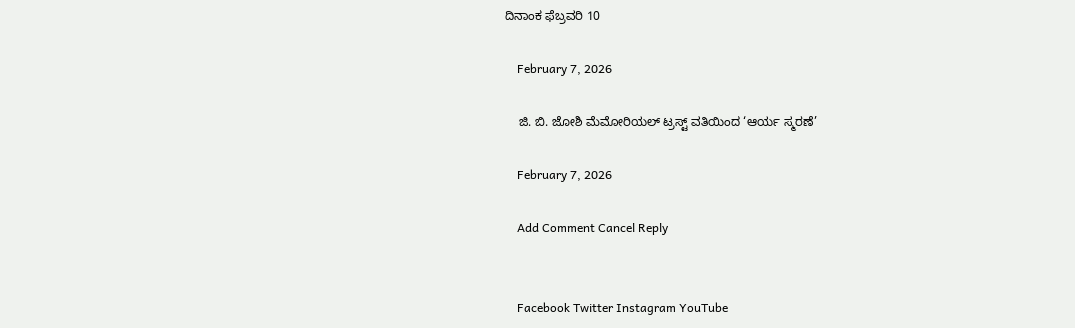ದಿನಾಂಕ ಫೆಬ್ರವರಿ 10

    February 7, 2026

    ಜಿ. ಬಿ. ಜೋಶಿ ಮೆಮೋರಿಯಲ್ ಟ್ರಸ್ಟ್ ವತಿಯಿಂದ ‘ಆರ್ಯ ಸ್ಮರಣೆ’

    February 7, 2026

    Add Comment Cancel Reply


    Facebook Twitter Instagram YouTube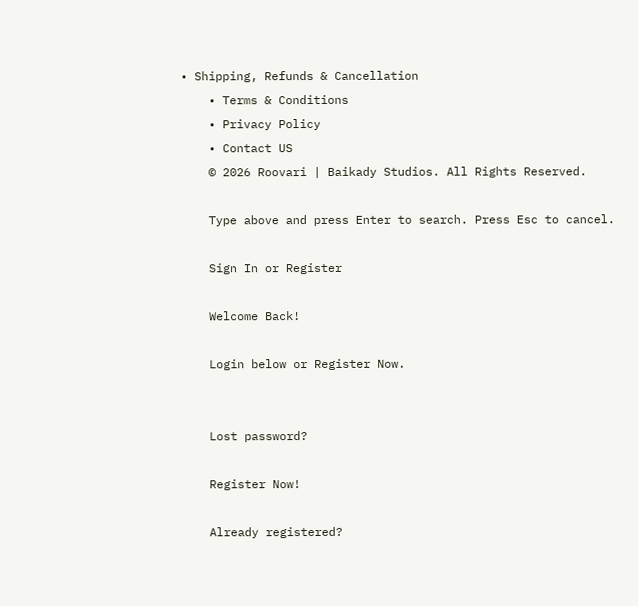• Shipping, Refunds & Cancellation
    • Terms & Conditions
    • Privacy Policy
    • Contact US
    © 2026 Roovari | Baikady Studios. All Rights Reserved.

    Type above and press Enter to search. Press Esc to cancel.

    Sign In or Register

    Welcome Back!

    Login below or Register Now.


    Lost password?

    Register Now!

    Already registered?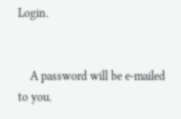Login.


    A password will be e-mailed to you.